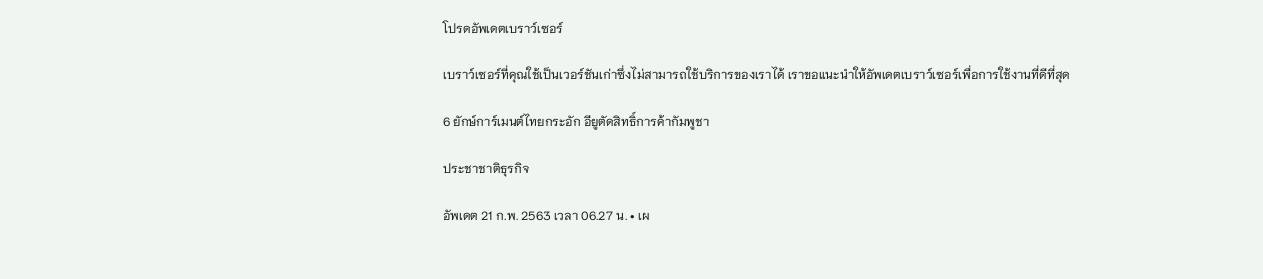โปรดอัพเดตเบราว์เซอร์

เบราว์เซอร์ที่คุณใช้เป็นเวอร์ชันเก่าซึ่งไม่สามารถใช้บริการของเราได้ เราขอแนะนำให้อัพเดตเบราว์เซอร์เพื่อการใช้งานที่ดีที่สุด

6 ยักษ์การ์เมนต์ไทยกระอัก อียูตัดสิทธิ์การค้ากัมพูชา

ประชาชาติธุรกิจ

อัพเดต 21 ก.พ. 2563 เวลา 06.27 น. • เผ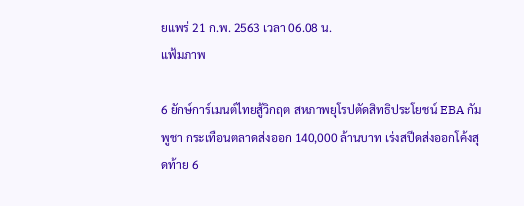ยแพร่ 21 ก.พ. 2563 เวลา 06.08 น.
แฟ้มภาพ

6 ยักษ์การ์เมนต์ไทยสู้วิกฤต สหภาพยุโรปตัดสิทธิประโยชน์ EBA กัมพูชา กระเทือนตลาดส่งออก 140,000 ล้านบาท เร่งสปีดส่งออกโค้งสุดท้าย 6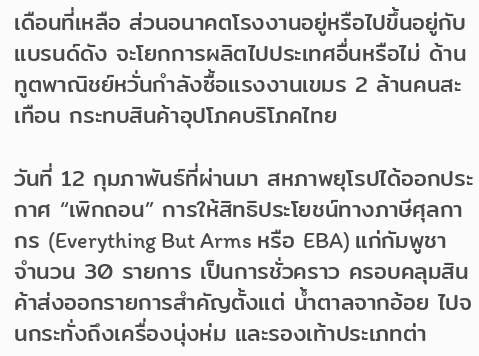เดือนที่เหลือ ส่วนอนาคตโรงงานอยู่หรือไปขึ้นอยู่กับแบรนด์ดัง จะโยกการผลิตไปประเทศอื่นหรือไม่ ด้านทูตพาณิชย์หวั่นกำลังซื้อแรงงานเขมร 2 ล้านคนสะเทือน กระทบสินค้าอุปโภคบริโภคไทย

วันที่ 12 กุมภาพันธ์ที่ผ่านมา สหภาพยุโรปได้ออกประกาศ “เพิกถอน” การให้สิทธิประโยชน์ทางภาษีศุลกากร (Everything But Arms หรือ EBA) แก่กัมพูชา จำนวน 30 รายการ เป็นการชั่วคราว ครอบคลุมสินค้าส่งออกรายการสำคัญตั้งแต่ น้ำตาลจากอ้อย ไปจนกระทั่งถึงเครื่องนุ่งห่ม และรองเท้าประเภทต่า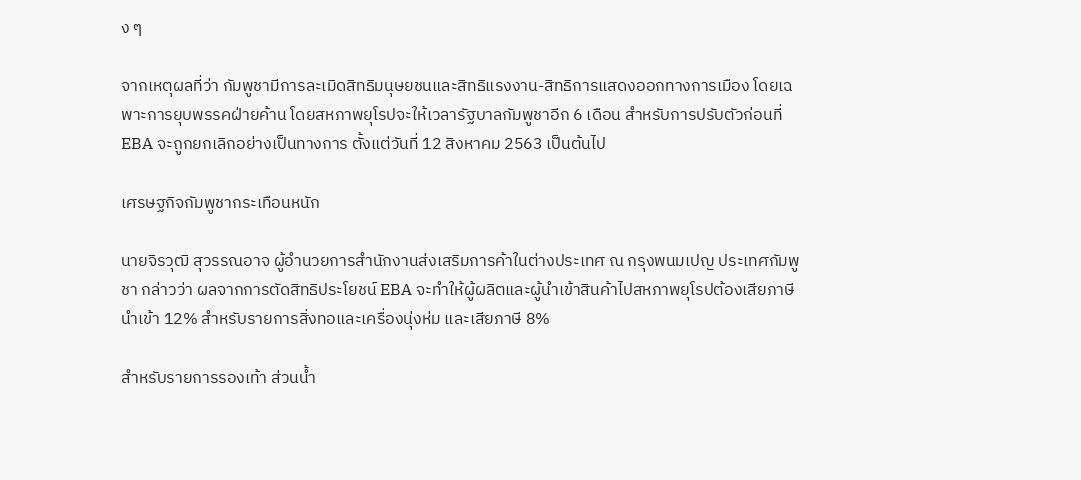ง ๆ

จากเหตุผลที่ว่า กัมพูชามีการละเมิดสิทธิมนุษยชนและสิทธิแรงงาน-สิทธิการแสดงออกทางการเมือง โดยเฉพาะการยุบพรรคฝ่ายค้าน โดยสหภาพยุโรปจะให้เวลารัฐบาลกัมพูชาอีก 6 เดือน สำหรับการปรับตัวก่อนที่ EBA จะถูกยกเลิกอย่างเป็นทางการ ตั้งแต่วันที่ 12 สิงหาคม 2563 เป็นต้นไป

เศรษฐกิจกัมพูชากระเทือนหนัก

นายจิรวุฒิ สุวรรณอาจ ผู้อำนวยการสำนักงานส่งเสริมการค้าในต่างประเทศ ณ กรุงพนมเปญ ประเทศกัมพูชา กล่าวว่า ผลจากการตัดสิทธิประโยชน์ EBA จะทำให้ผู้ผลิตและผู้นำเข้าสินค้าไปสหภาพยุโรปต้องเสียภาษีนำเข้า 12% สำหรับรายการสิ่งทอและเครื่องนุ่งห่ม และเสียภาษี 8%

สำหรับรายการรองเท้า ส่วนน้ำ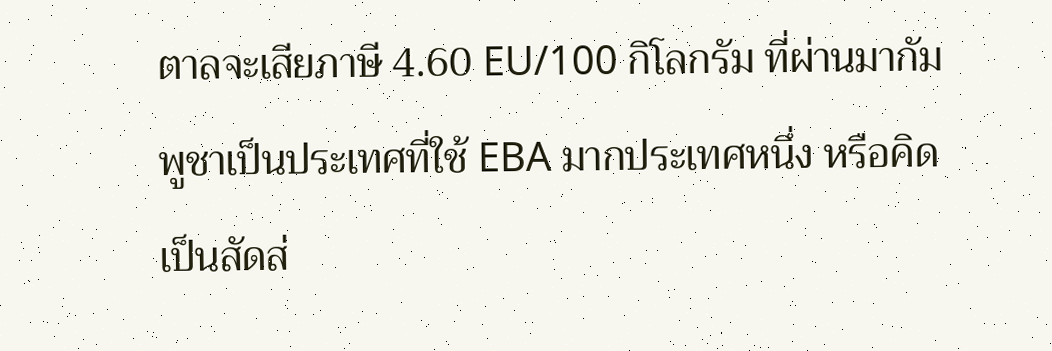ตาลจะเสียภาษี 4.60 EU/100 กิโลกรัม ที่ผ่านมากัมพูชาเป็นประเทศที่ใช้ EBA มากประเทศหนึ่ง หรือคิดเป็นสัดส่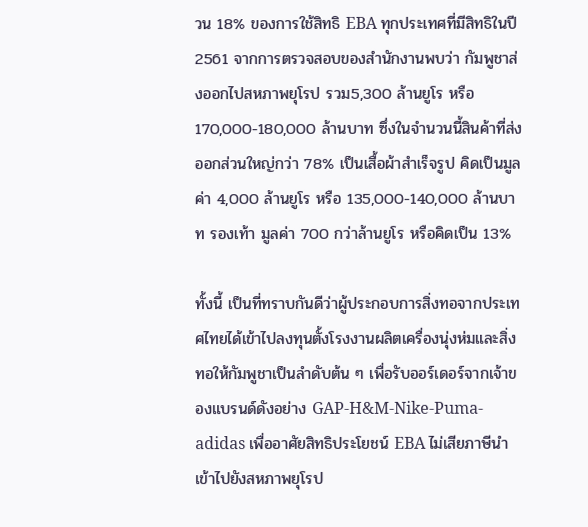วน 18% ของการใช้สิทธิ EBA ทุกประเทศที่มีสิทธิในปี 2561 จากการตรวจสอบของสำนักงานพบว่า กัมพูชาส่งออกไปสหภาพยุโรป รวม5,300 ล้านยูโร หรือ 170,000-180,000 ล้านบาท ซึ่งในจำนวนนี้สินค้าที่ส่งออกส่วนใหญ่กว่า 78% เป็นเสื้อผ้าสำเร็จรูป คิดเป็นมูลค่า 4,000 ล้านยูโร หรือ 135,000-140,000 ล้านบาท รองเท้า มูลค่า 700 กว่าล้านยูโร หรือคิดเป็น 13%

ทั้งนี้ เป็นที่ทราบกันดีว่าผู้ประกอบการสิ่งทอจากประเทศไทยได้เข้าไปลงทุนตั้งโรงงานผลิตเครื่องนุ่งห่มและสิ่งทอให้กัมพูชาเป็นลำดับต้น ๆ เพื่อรับออร์เดอร์จากเจ้าของแบรนด์ดังอย่าง GAP-H&M-Nike-Puma-adidas เพื่ออาศัยสิทธิประโยชน์ EBA ไม่เสียภาษีนำเข้าไปยังสหภาพยุโรป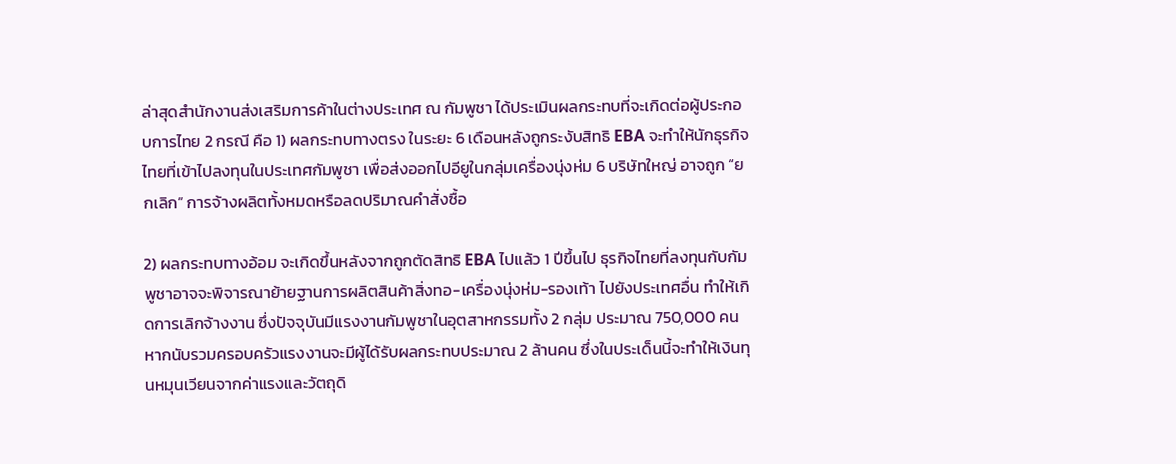ล่าสุดสำนักงานส่งเสริมการค้าในต่างประเทศ ณ กัมพูชา ได้ประเมินผลกระทบที่จะเกิดต่อผู้ประกอบการไทย 2 กรณี คือ 1) ผลกระทบทางตรง ในระยะ 6 เดือนหลังถูกระงับสิทธิ EBA จะทำให้นักธุรกิจไทยที่เข้าไปลงทุนในประเทศกัมพูชา เพื่อส่งออกไปอียูในกลุ่มเครื่องนุ่งห่ม 6 บริษัทใหญ่ อาจถูก “ยกเลิก” การจ้างผลิตทั้งหมดหรือลดปริมาณคำสั่งซื้อ

2) ผลกระทบทางอ้อม จะเกิดขึ้นหลังจากถูกตัดสิทธิ EBA ไปแล้ว 1 ปีขึ้นไป ธุรกิจไทยที่ลงทุนกับกัมพูชาอาจจะพิจารณาย้ายฐานการผลิตสินค้าสิ่งทอ-เครื่องนุ่งห่ม-รองเท้า ไปยังประเทศอื่น ทำให้เกิดการเลิกจ้างงาน ซึ่งปัจจุบันมีแรงงานกัมพูชาในอุตสาหกรรมทั้ง 2 กลุ่ม ประมาณ 750,000 คน หากนับรวมครอบครัวแรงงานจะมีผู้ได้รับผลกระทบประมาณ 2 ล้านคน ซึ่งในประเด็นนี้จะทำให้เงินทุนหมุนเวียนจากค่าแรงและวัตถุดิ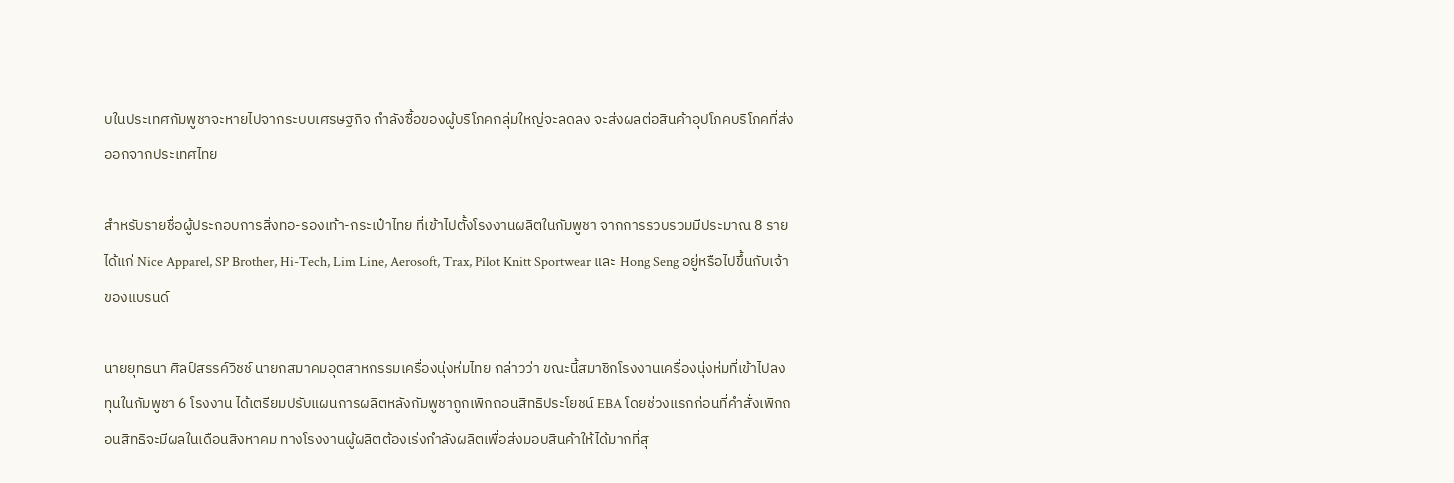บในประเทศกัมพูชาจะหายไปจากระบบเศรษฐกิจ กำลังซื้อของผู้บริโภคกลุ่มใหญ่จะลดลง จะส่งผลต่อสินค้าอุปโภคบริโภคที่ส่งออกจากประเทศไทย

สำหรับรายชื่อผู้ประกอบการสิ่งทอ-รองเท้า-กระเป๋าไทย ที่เข้าไปตั้งโรงงานผลิตในกัมพูชา จากการรวบรวมมีประมาณ 8 ราย ได้แก่ Nice Apparel, SP Brother, Hi-Tech, Lim Line, Aerosoft, Trax, Pilot Knitt Sportwear และ Hong Seng อยู่หรือไปขึ้นกับเจ้าของแบรนด์

นายยุทธนา ศิลป์สรรค์วิชช์ นายกสมาคมอุตสาหกรรมเครื่องนุ่งห่มไทย กล่าวว่า ขณะนี้สมาชิกโรงงานเครื่องนุ่งห่มที่เข้าไปลงทุนในกัมพูชา 6 โรงงาน ได้เตรียมปรับแผนการผลิตหลังกัมพูชาถูกเพิกถอนสิทธิประโยชน์ EBA โดยช่วงแรกก่อนที่คำสั่งเพิกถอนสิทธิจะมีผลในเดือนสิงหาคม ทางโรงงานผู้ผลิตต้องเร่งกำลังผลิตเพื่อส่งมอบสินค้าให้ได้มากที่สุ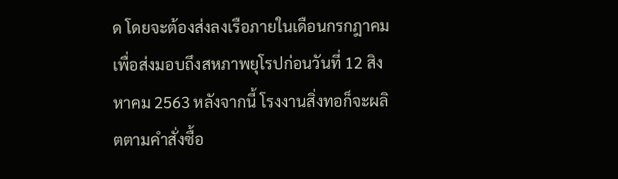ด โดยจะต้องส่งลงเรือภายในเดือนกรกฎาคม เพื่อส่งมอบถึงสหภาพยุโรปก่อนวันที่ 12 สิงหาคม 2563 หลังจากนี้ โรงงานสิ่งทอก็จะผลิตตามคำสั่งซื้อ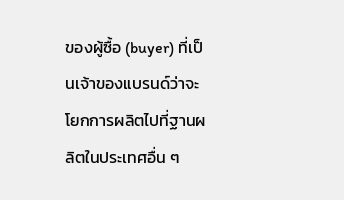ของผู้ซื้อ (buyer) ที่เป็นเจ้าของแบรนด์ว่าจะโยกการผลิตไปที่ฐานผลิตในประเทศอื่น ๆ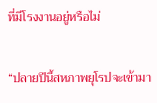ที่มีโรงงานอยู่หรือไม่

“ปลายปีนี้สหภาพยุโรปจะเข้ามา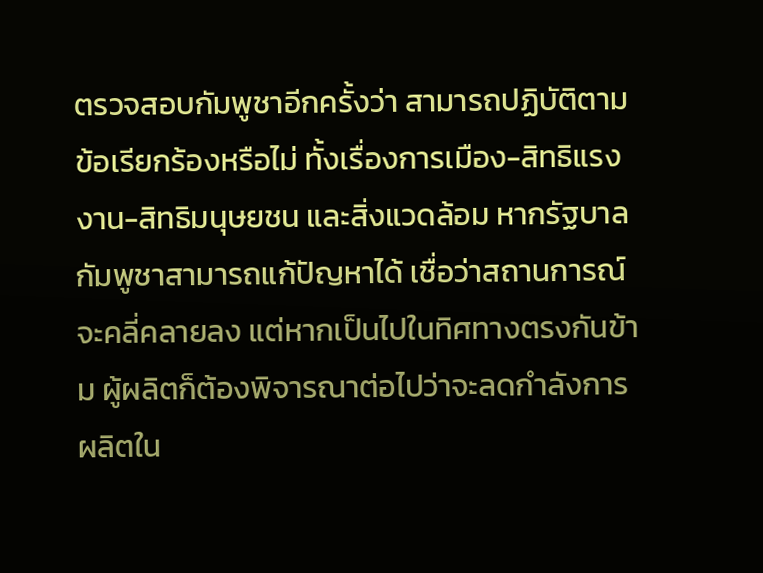ตรวจสอบกัมพูชาอีกครั้งว่า สามารถปฏิบัติตามข้อเรียกร้องหรือไม่ ทั้งเรื่องการเมือง-สิทธิแรงงาน-สิทธิมนุษยชน และสิ่งแวดล้อม หากรัฐบาลกัมพูชาสามารถแก้ปัญหาได้ เชื่อว่าสถานการณ์จะคลี่คลายลง แต่หากเป็นไปในทิศทางตรงกันข้าม ผู้ผลิตก็ต้องพิจารณาต่อไปว่าจะลดกำลังการผลิตใน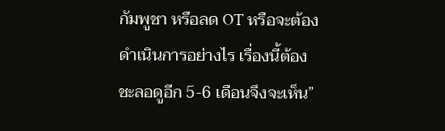กัมพูชา หรือลด OT หรือจะต้องดำเนินการอย่างไร เรื่องนี้ต้องชะลอดูอีก 5-6 เดือนจึงจะเห็น”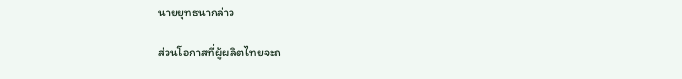นายยุทธนากล่าว

ส่วนโอกาสที่ผู้ผลิตไทยจะถ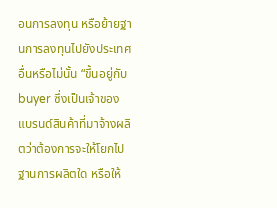อนการลงทุน หรือย้ายฐานการลงทุนไปยังประเทศอื่นหรือไม่นั้น “ขึ้นอยู่กับ buyer ซึ่งเป็นเจ้าของแบรนด์สินค้าที่มาจ้างผลิตว่าต้องการจะให้โยกไปฐานการผลิตใด หรือให้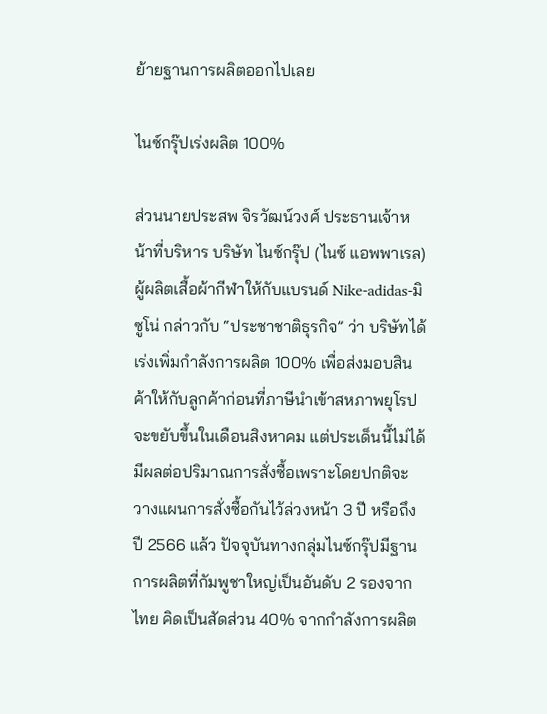ย้ายฐานการผลิตออกไปเลย

ไนซ์กรุ๊ปเร่งผลิต 100%

ส่วนนายประสพ จิรวัฒน์วงศ์ ประธานเจ้าหน้าที่บริหาร บริษัท ไนซ์กรุ๊ป (ไนซ์ แอพพาเรล) ผู้ผลิตเสื้อผ้ากีฬาให้กับแบรนด์ Nike-adidas-มิซูโน่ กล่าวกับ “ประชาชาติธุรกิจ” ว่า บริษัทได้เร่งเพิ่มกำลังการผลิต 100% เพื่อส่งมอบสินค้าให้กับลูกค้าก่อนที่ภาษีนำเข้าสหภาพยุโรปจะขยับขึ้นในเดือนสิงหาคม แต่ประเด็นนี้ไม่ได้มีผลต่อปริมาณการสั่งซื้อเพราะโดยปกติจะวางแผนการสั่งซื้อกันไว้ล่วงหน้า 3 ปี หรือถึงปี 2566 แล้ว ปัจจุบันทางกลุ่มไนซ์กรุ๊ปมีฐานการผลิตที่กัมพูชาใหญ่เป็นอันดับ 2 รองจากไทย คิดเป็นสัดส่วน 40% จากกำลังการผลิต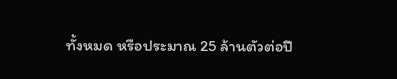ทั้งหมด หรือประมาณ 25 ล้านตัวต่อปี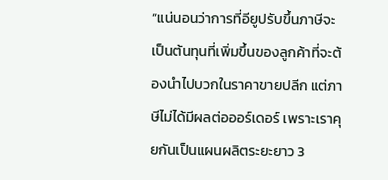“แน่นอนว่าการที่อียูปรับขึ้นภาษีจะเป็นต้นทุนที่เพิ่มขึ้นของลูกค้าที่จะต้องนำไปบวกในราคาขายปลีก แต่ภาษีไม่ได้มีผลต่อออร์เดอร์ เพราะเราคุยกันเป็นแผนผลิตระยะยาว 3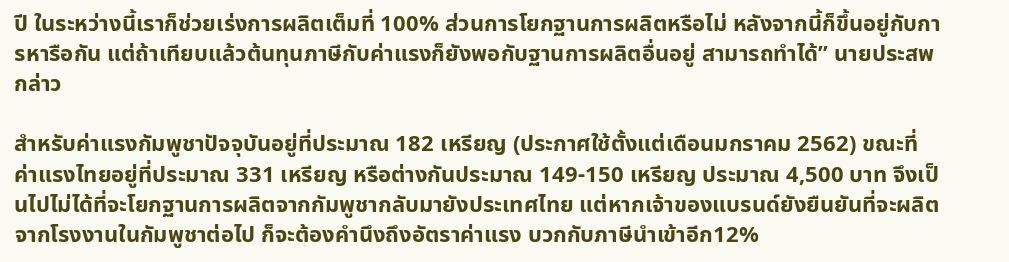ปี ในระหว่างนี้เราก็ช่วยเร่งการผลิตเต็มที่ 100% ส่วนการโยกฐานการผลิตหรือไม่ หลังจากนี้ก็ขึ้นอยู่กับการหารือกัน แต่ถ้าเทียบแล้วต้นทุนภาษีกับค่าแรงก็ยังพอกับฐานการผลิตอื่นอยู่ สามารถทำได้” นายประสพกล่าว

สำหรับค่าแรงกัมพูชาปัจจุบันอยู่ที่ประมาณ 182 เหรียญ (ประกาศใช้ตั้งแต่เดือนมกราคม 2562) ขณะที่ค่าแรงไทยอยู่ที่ประมาณ 331 เหรียญ หรือต่างกันประมาณ 149-150 เหรียญ ประมาณ 4,500 บาท จึงเป็นไปไม่ได้ที่จะโยกฐานการผลิตจากกัมพูชากลับมายังประเทศไทย แต่หากเจ้าของแบรนด์ยังยืนยันที่จะผลิตจากโรงงานในกัมพูชาต่อไป ก็จะต้องคำนึงถึงอัตราค่าแรง บวกกับภาษีนำเข้าอีก12%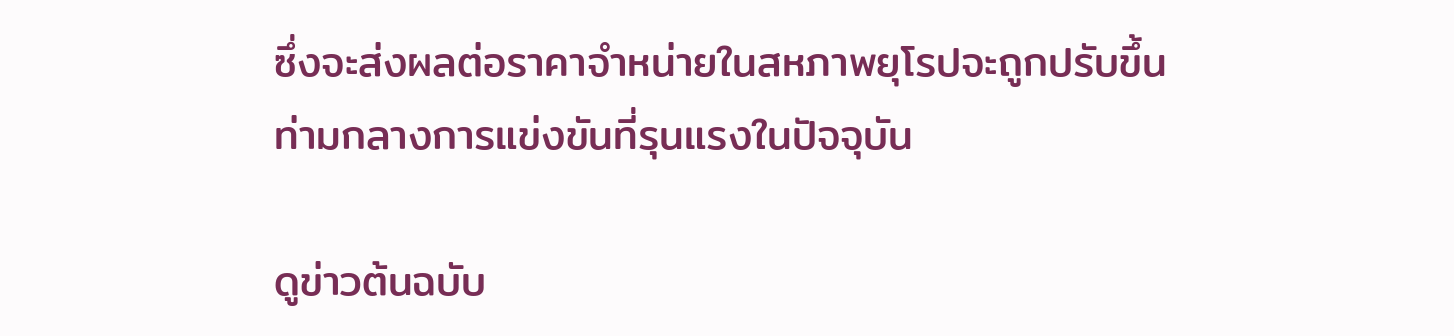ซึ่งจะส่งผลต่อราคาจำหน่ายในสหภาพยุโรปจะถูกปรับขึ้น ท่ามกลางการแข่งขันที่รุนแรงในปัจจุบัน

ดูข่าวต้นฉบับ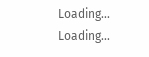Loading...
Loading...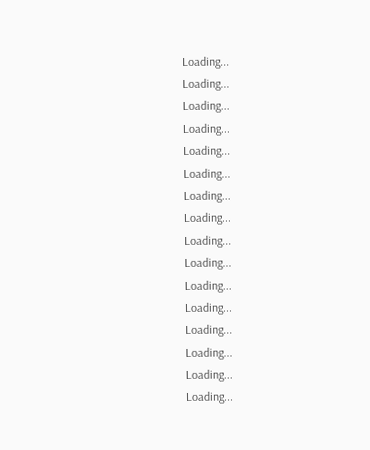Loading...
Loading...
Loading...
Loading...
Loading...
Loading...
Loading...
Loading...
Loading...
Loading...
Loading...
Loading...
Loading...
Loading...
Loading...
Loading...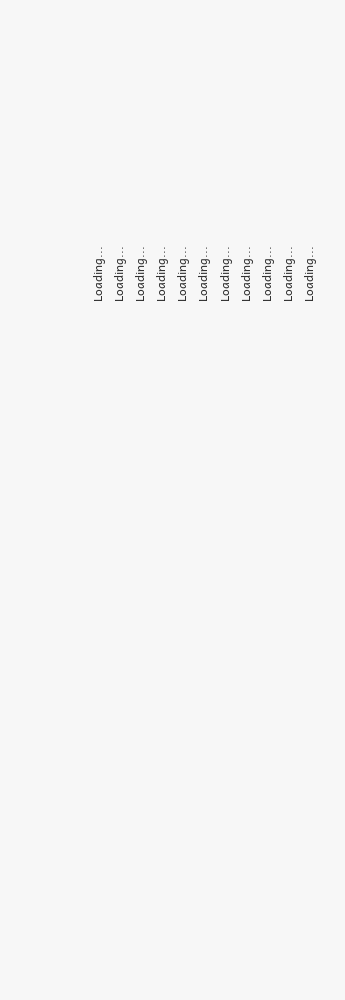Loading...
Loading...
Loading...
Loading...
Loading...
Loading...
Loading...
Loading...
Loading...
Loading...
Loading...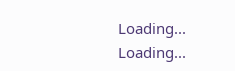Loading...
Loading...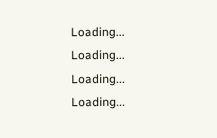Loading...
Loading...
Loading...
Loading...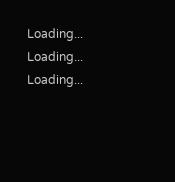Loading...
Loading...
Loading...